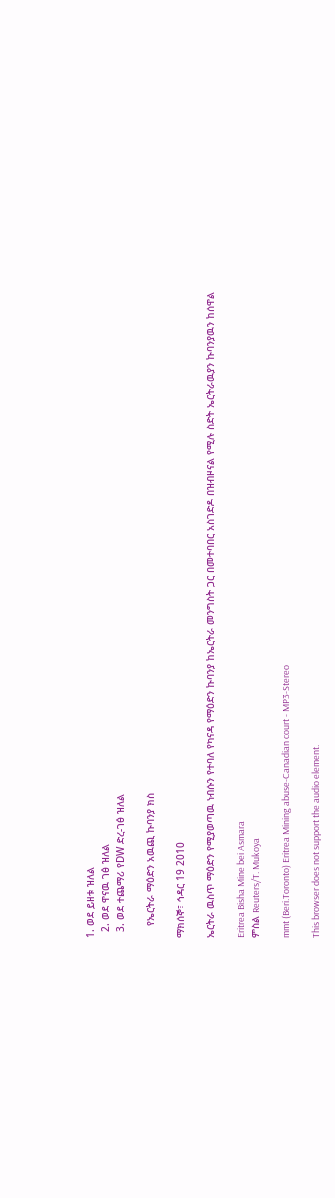1. ወደ ይዘቱ ዝለል
  2. ወደ ዋናዉ ገፅ ዝለል
  3. ወደ ተጨማሪ የDW ድረ-ገፅ ዝለል

    የኤርትራ ማዕድን አዉጪ ኩባንያ ክስ

ማክሰኞ፣ ኅዳር 19 2010

ኤርትራ ዉስጥ ማዕድን የሚያወጣዉ ነብሱን የተባለ የካናዳ የማዕድን ኩባንያ ከኤርትራ መንግስት ጋር በመተባበር አስገድዶ በዝብዞናል የሚሉ ስድት ኤርትራዉያን ኩባንያዉን ከሰዋል

Eritrea Bisha Mine bei Asmara
ምስል Reuters/T. Mukoya

mmt (Beri.Toronto) Eritrea Mining abuse-Canadian court - MP3-Stereo

This browser does not support the audio element.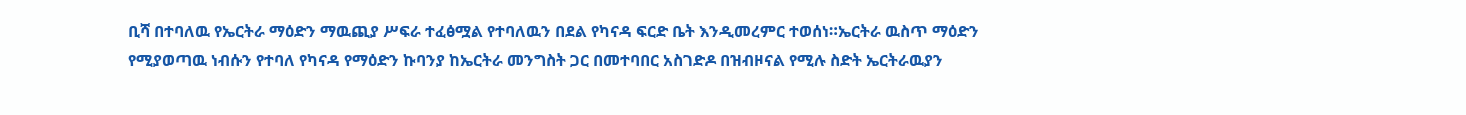ቢሻ በተባለዉ የኤርትራ ማዕድን ማዉጪያ ሥፍራ ተፈፅሟል የተባለዉን በደል የካናዳ ፍርድ ቤት እንዲመረምር ተወሰነ።ኤርትራ ዉስጥ ማዕድን የሚያወጣዉ ነብሱን የተባለ የካናዳ የማዕድን ኩባንያ ከኤርትራ መንግስት ጋር በመተባበር አስገድዶ በዝብዞናል የሚሉ ስድት ኤርትራዉያን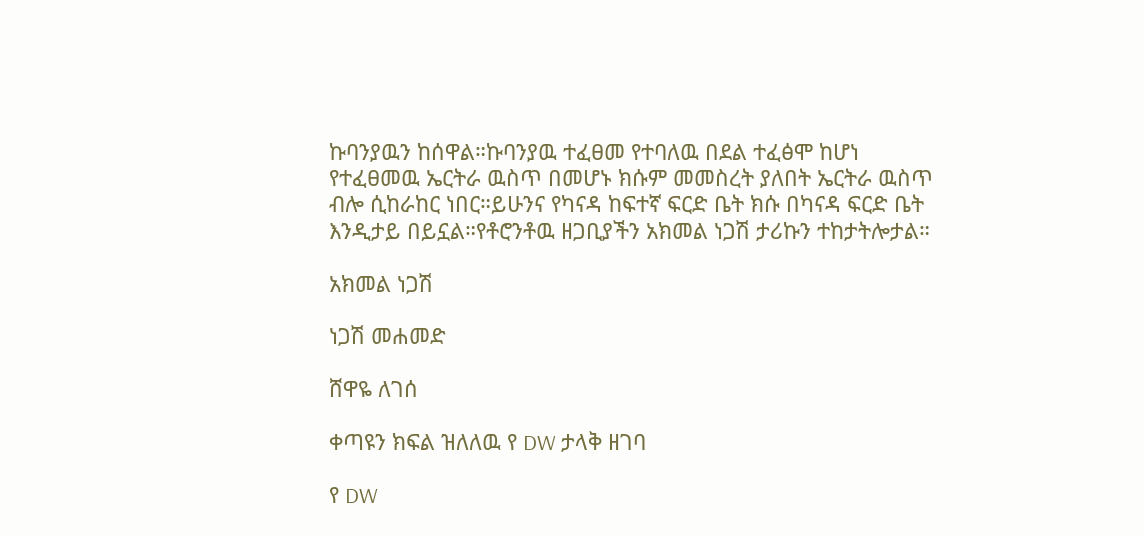ኩባንያዉን ከሰዋል።ኩባንያዉ ተፈፀመ የተባለዉ በደል ተፈፅሞ ከሆነ የተፈፀመዉ ኤርትራ ዉስጥ በመሆኑ ክሱም መመስረት ያለበት ኤርትራ ዉስጥ ብሎ ሲከራከር ነበር።ይሁንና የካናዳ ከፍተኛ ፍርድ ቤት ክሱ በካናዳ ፍርድ ቤት እንዲታይ በይኗል።የቶሮንቶዉ ዘጋቢያችን አክመል ነጋሽ ታሪኩን ተከታትሎታል።

አክመል ነጋሽ

ነጋሽ መሐመድ

ሸዋዬ ለገሰ

ቀጣዩን ክፍል ዝለለዉ የ DW ታላቅ ዘገባ

የ DW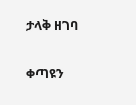ታላቅ ዘገባ

ቀጣዩን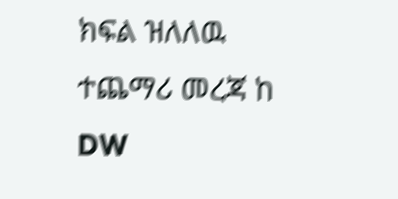ክፍል ዝለለዉ ተጨማሪ መረጃ ከ DW